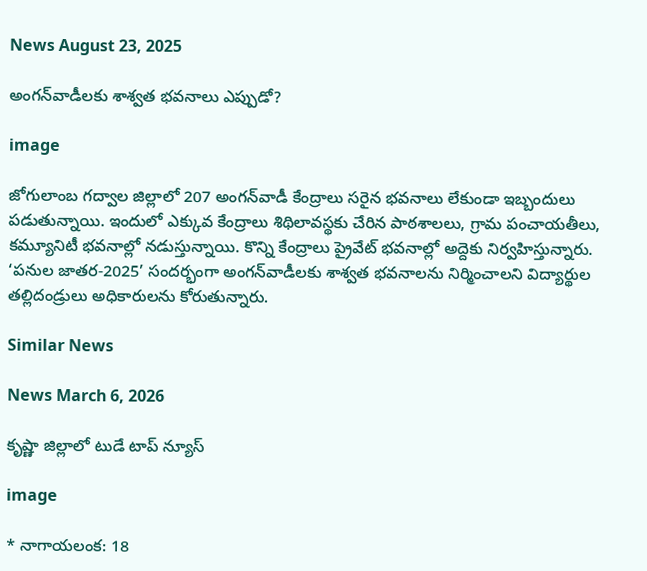News August 23, 2025

అంగన్‌వాడీలకు శాశ్వత భవనాలు ఎప్పుడో?

image

జోగులాంబ గద్వాల జిల్లాలో 207 అంగన్‌వాడీ కేంద్రాలు సరైన భవనాలు లేకుండా ఇబ్బందులు పడుతున్నాయి. ఇందులో ఎక్కువ కేంద్రాలు శిథిలావస్థకు చేరిన పాఠశాలలు, గ్రామ పంచాయతీలు, కమ్యూనిటీ భవనాల్లో నడుస్తున్నాయి. కొన్ని కేంద్రాలు ప్రైవేట్ భవనాల్లో అద్దెకు నిర్వహిస్తున్నారు. ‘పనుల జాతర-2025’ సందర్భంగా అంగన్‌వాడీలకు శాశ్వత భవనాలను నిర్మించాలని విద్యార్థుల తల్లిదండ్రులు అధికారులను కోరుతున్నారు.

Similar News

News March 6, 2026

కృష్ణా జిల్లాలో టుడే టాప్ న్యూస్

image

* నాగాయలంక: 18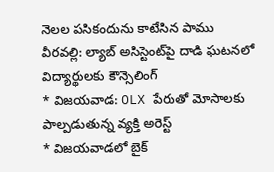నెలల పసికందును కాటేసిన పాము
వీరవల్లి: ల్యాబ్ అసిస్టెంట్‌పై దాడి ఘటనలో విద్యార్థులకు కౌన్సెలింగ్
* విజయవాడ: OLX పేరుతో మోసాలకు పాల్పడుతున్న వ్యక్తి అరెస్ట్
* విజయవాడలో బైక్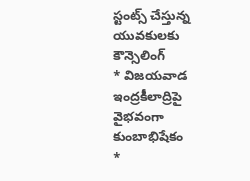స్టంట్స్ చేస్తున్న యువకులకు కౌన్సెలింగ్
* విజయవాడ ఇంద్రకీలాద్రిపై వైభవంగా కుంబాభిషేకం
*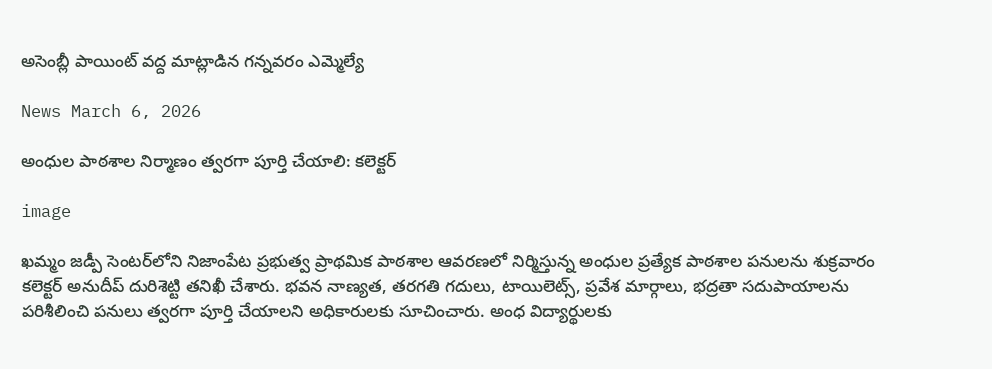అసెంబ్లీ పాయింట్ వద్ద మాట్లాడిన గన్నవరం ఎమ్మెల్యే

News March 6, 2026

అంధుల పాఠశాల నిర్మాణం త్వరగా పూర్తి చేయాలి: కలెక్టర్

image

ఖమ్మం జడ్పీ సెంటర్‌లోని నిజాంపేట ప్రభుత్వ ప్రాథమిక పాఠశాల ఆవరణలో నిర్మిస్తున్న అంధుల ప్రత్యేక పాఠశాల పనులను శుక్రవారం కలెక్టర్ అనుదీప్ దురిశెట్టి తనిఖీ చేశారు. భవన నాణ్యత, తరగతి గదులు, టాయిలెట్స్, ప్రవేశ మార్గాలు, భద్రతా సదుపాయాలను పరిశీలించి పనులు త్వరగా పూర్తి చేయాలని అధికారులకు సూచించారు. అంధ విద్యార్థులకు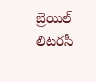బ్రెయిల్ లిటరసీ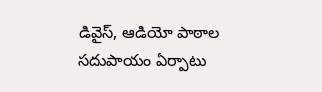డివైస్, ఆడియో పాఠాల సదుపాయం ఏర్పాటు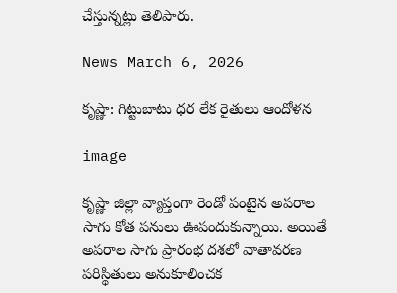చేస్తున్నట్లు తెలిపారు.

News March 6, 2026

కృష్ణా: గిట్టుబాటు ధర లేక రైతులు ఆందోళన

image

కృష్ణా జిల్లా వ్యాప్తంగా రెండో పంటైన అపరాల సాగు కోత పనులు ఊపందుకున్నాయి. అయితే అపరాల సాగు ప్రారంభ దశలో వాతావరణ పరిస్థితులు అనుకూలించక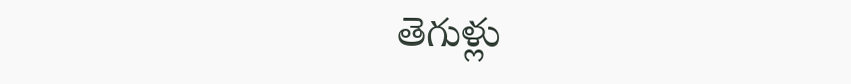తెగుళ్లు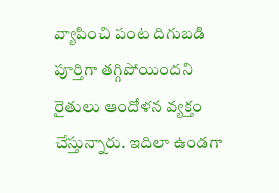వ్యాపించి పంట దిగుబడి పూర్తిగా తగ్గిపోయిందని రైతులు ఆందోళన వ్యక్తం చేస్తున్నారు. ఇదిలా ఉండగా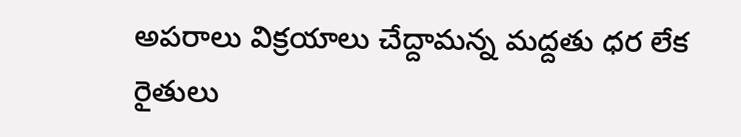అపరాలు విక్రయాలు చేద్దామన్న మద్దతు ధర లేక రైతులు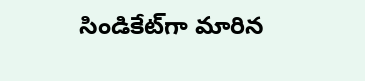సిండికేట్‌గా మారిన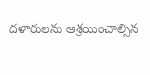దళారులను ఆశ్రయించాల్సిన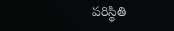పరిస్థితి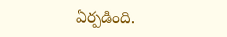ఏర్పడింది.